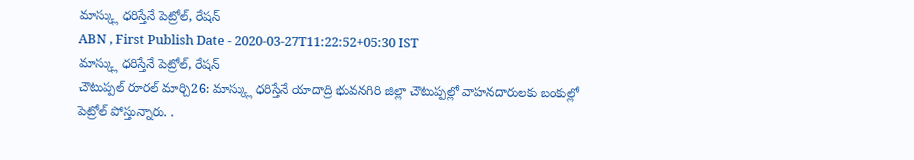మాస్క్లు ధరిస్తేనే పెట్రోల్, రేషన్
ABN , First Publish Date - 2020-03-27T11:22:52+05:30 IST
మాస్క్లు ధరిస్తేనే పెట్రోల్, రేషన్
చౌటుప్పల్ రూరల్ మార్చి26: మాస్క్లు ధరిస్తేనే యాదాద్రి భువనగిరి జిల్లా చౌటుప్పల్లో వాహనదారులకు బంకుల్లో పెట్రోల్ పోస్తున్నారు. .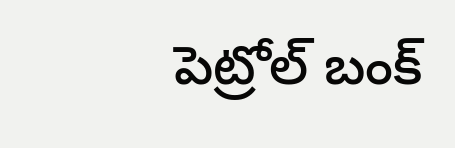పెట్రోల్ బంక్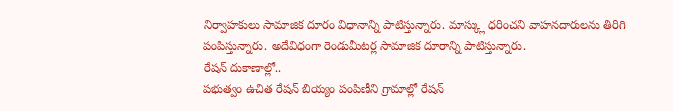నిర్వాహకులు సామాజిక దూరం విధానాన్ని పాటిస్తున్నారు. మాస్క్లు ధరించని వాహనదారులను తిరిగి పంపిస్తున్నారు. అదేవిధంగా రెండుమీటర్ల సామాజిక దూరాన్ని పాటిస్తున్నారు.
రేషన్ దుకాణాల్లో..
పభుత్వం ఉచిత రేషన్ బియ్యం పంపిణీని గ్రామాల్లో రేషన్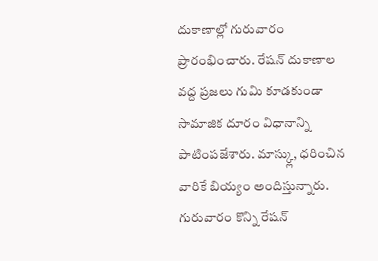దుకాణాల్లో గురువారం ప్రారంభించారు. రేషన్ దుకాణాల వద్ద ప్రజలు గుమి కూడకుండా సామాజిక దూరం విధానాన్ని పాటింపజేశారు. మాస్క్లు, ధరించిన వారికే బియ్యం అందిస్తున్నారు. గురువారం కొన్ని రేషన్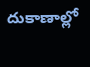దుకాణాల్లో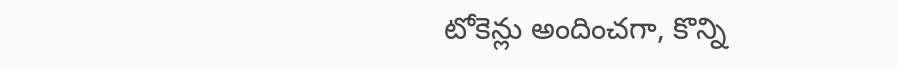టోకెన్లు అందించగా, కొన్ని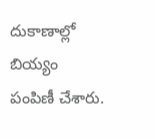దుకాణాల్లో బియ్యం పంపిణీ చేశారు.